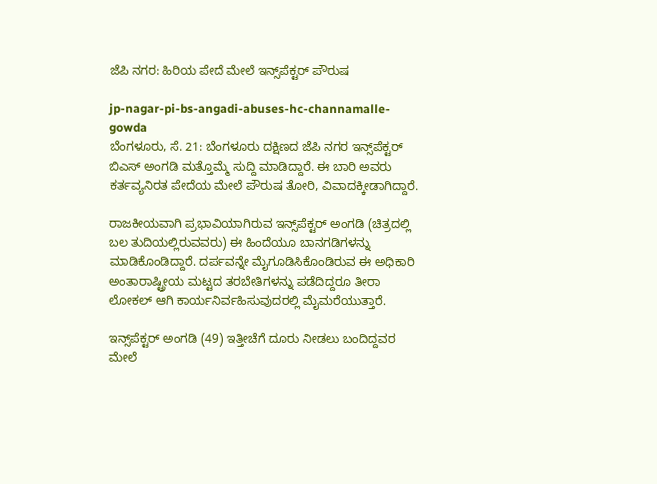ಜೆಪಿ ನಗರ: ಹಿರಿಯ ಪೇದೆ ಮೇಲೆ ಇನ್ಸ್‌ಪೆಕ್ಟರ್ ಪೌರುಷ

jp-nagar-pi-bs-angadi-abuses-hc-channamalle-gowda
ಬೆಂಗಳೂರು, ಸೆ. 21: ಬೆಂಗಳೂರು ದಕ್ಷಿಣದ ಜೆಪಿ ನಗರ ಇನ್ಸ್‌ಪೆಕ್ಟರ್ ಬಿಎಸ್ ಅಂಗಡಿ ಮತ್ತೊಮ್ಮೆ ಸುದ್ದಿ ಮಾಡಿದ್ದಾರೆ. ಈ ಬಾರಿ ಅವರು ಕರ್ತವ್ಯನಿರತ ಪೇದೆಯ ಮೇಲೆ ಪೌರುಷ ತೋರಿ, ವಿವಾದಕ್ಕೀಡಾಗಿದ್ದಾರೆ.

ರಾಜಕೀಯವಾಗಿ ಪ್ರಭಾವಿಯಾಗಿರುವ ಇನ್ಸ್‌ಪೆಕ್ಟರ್ ಅಂಗಡಿ (ಚಿತ್ರದಲ್ಲಿ ಬಲ ತುದಿಯಲ್ಲಿರುವವರು) ಈ ಹಿಂದೆಯೂ ಬಾನಗಡಿಗಳನ್ನು ಮಾಡಿಕೊಂಡಿದ್ದಾರೆ. ದರ್ಪವನ್ನೇ ಮೈಗೂಡಿಸಿಕೊಂಡಿರುವ ಈ ಅಧಿಕಾರಿ ಅಂತಾರಾಷ್ಟ್ರೀಯ ಮಟ್ಟದ ತರಬೇತಿಗಳನ್ನು ಪಡೆದಿದ್ದರೂ ತೀರಾ ಲೋಕಲ್ ಆಗಿ ಕಾರ್ಯನಿರ್ವಹಿಸುವುದರಲ್ಲಿ ಮೈಮರೆಯುತ್ತಾರೆ.

ಇನ್ಸ್‌ಪೆಕ್ಟರ್ ಅಂಗಡಿ (49) ಇತ್ತೀಚೆಗೆ ದೂರು ನೀಡಲು ಬಂದಿದ್ದವರ ಮೇಲೆ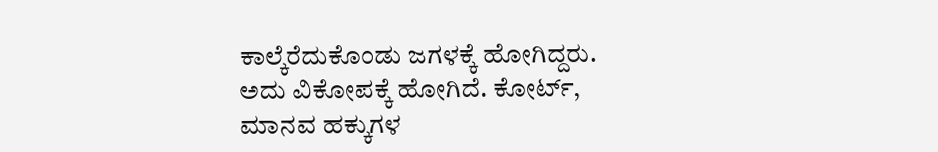ಕಾಲ್ಕೆರೆದುಕೊಂಡು ಜಗಳಕ್ಕೆ ಹೋಗಿದ್ದರು. ಅದು ವಿಕೋಪಕ್ಕೆ ಹೋಗಿದೆ. ಕೋರ್ಟ್, ಮಾನವ ಹಕ್ಕುಗಳ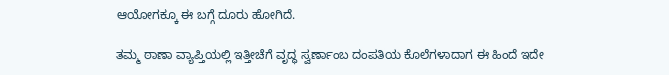ಆಯೋಗಕ್ಕೂ ಈ ಬಗ್ಗೆ ದೂರು ಹೋಗಿದೆ.

ತಮ್ಮ ಠಾಣಾ ವ್ಯಾಪ್ತಿಯಲ್ಲಿ ಇತ್ತೀಚೆಗೆ ವೃದ್ಧ ಸ್ವರ್ಣಾಂಬ ದಂಪತಿಯ ಕೊಲೆಗಳಾದಾಗ ಈ ಹಿಂದೆ ಇದೇ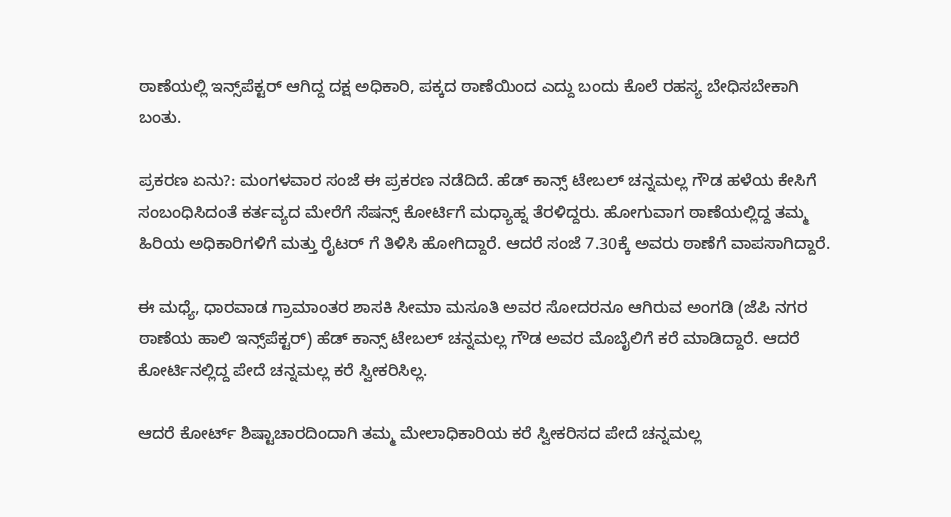ಠಾಣೆಯಲ್ಲಿ ಇನ್ಸ್‌ಪೆಕ್ಟರ್ ಆಗಿದ್ದ ದಕ್ಷ ಅಧಿಕಾರಿ, ಪಕ್ಕದ ಠಾಣೆಯಿಂದ ಎದ್ದು ಬಂದು ಕೊಲೆ ರಹಸ್ಯ ಬೇಧಿಸಬೇಕಾಗಿ ಬಂತು.

ಪ್ರಕರಣ ಏನು?: ಮಂಗಳವಾರ ಸಂಜೆ ಈ ಪ್ರಕರಣ ನಡೆದಿದೆ. ಹೆಡ್ ಕಾನ್ಸ್ ಟೇಬಲ್ ಚನ್ನಮಲ್ಲ ಗೌಡ ಹಳೆಯ ಕೇಸಿಗೆ ಸಂಬಂಧಿಸಿದಂತೆ ಕರ್ತವ್ಯದ ಮೇರೆಗೆ ಸೆಷನ್ಸ್ ಕೋರ್ಟಿಗೆ ಮಧ್ಯಾಹ್ನ ತೆರಳಿದ್ದರು. ಹೋಗುವಾಗ ಠಾಣೆಯಲ್ಲಿದ್ದ ತಮ್ಮ ಹಿರಿಯ ಅಧಿಕಾರಿಗಳಿಗೆ ಮತ್ತು ರೈಟರ್ ಗೆ ತಿಳಿಸಿ ಹೋಗಿದ್ದಾರೆ. ಆದರೆ ಸಂಜೆ 7.30ಕ್ಕೆ ಅವರು ಠಾಣೆಗೆ ವಾಪಸಾಗಿದ್ದಾರೆ.

ಈ ಮಧ್ಯೆ, ಧಾರವಾಡ ಗ್ರಾಮಾಂತರ ಶಾಸಕಿ ಸೀಮಾ ಮಸೂತಿ ಅವರ ಸೋದರನೂ ಆಗಿರುವ ಅಂಗಡಿ (ಜೆಪಿ ನಗರ ಠಾಣೆಯ ಹಾಲಿ ಇನ್ಸ್‌ಪೆಕ್ಟರ್) ಹೆಡ್ ಕಾನ್ಸ್ ಟೇಬಲ್ ಚನ್ನಮಲ್ಲ ಗೌಡ ಅವರ ಮೊಬೈಲಿಗೆ ಕರೆ ಮಾಡಿದ್ದಾರೆ. ಆದರೆ ಕೋರ್ಟಿನಲ್ಲಿದ್ದ ಪೇದೆ ಚನ್ನಮಲ್ಲ ಕರೆ ಸ್ವೀಕರಿಸಿಲ್ಲ.

ಆದರೆ ಕೋರ್ಟ್ ಶಿಷ್ಟಾಚಾರದಿಂದಾಗಿ ತಮ್ಮ ಮೇಲಾಧಿಕಾರಿಯ ಕರೆ ಸ್ವೀಕರಿಸದ ಪೇದೆ ಚನ್ನಮಲ್ಲ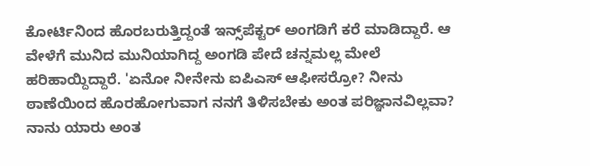ಕೋರ್ಟಿನಿಂದ ಹೊರಬರುತ್ತಿದ್ದಂತೆ ಇನ್ಸ್‌ಪೆಕ್ಟರ್ ಅಂಗಡಿಗೆ ಕರೆ ಮಾಡಿದ್ದಾರೆ. ಆ ವೇಳೆಗೆ ಮುನಿದ ಮುನಿಯಾಗಿದ್ದ ಅಂಗಡಿ ಪೇದೆ ಚನ್ನಮಲ್ಲ ಮೇಲೆ ಹರಿಹಾಯ್ದಿದ್ದಾರೆ. 'ಏನೋ ನೀನೇನು ಐಪಿಎಸ್ ಆಫೀಸರ್ರೋ? ನೀನು ಠಾಣೆಯಿಂದ ಹೊರಹೋಗುವಾಗ ನನಗೆ ತಿಳಿಸಬೇಕು ಅಂತ ಪರಿಜ್ಞಾನವಿಲ್ಲವಾ? ನಾನು ಯಾರು ಅಂತ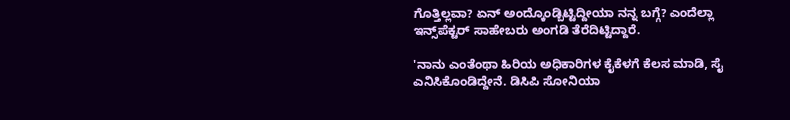ಗೊತ್ತಿಲ್ಲವಾ? ಏನ್ ಅಂದ್ಕೊಂಡ್ಬಿಟ್ಟಿದ್ದೀಯಾ ನನ್ನ ಬಗ್ಗೆ? ಎಂದೆಲ್ಲಾ ಇನ್ಸ್‌ಪೆಕ್ಟರ್ ಸಾಹೇಬರು ಅಂಗಡಿ ತೆರೆದಿಟ್ಟಿದ್ದಾರೆ.

'ನಾನು ಎಂತೆಂಥಾ ಹಿರಿಯ ಅಧಿಕಾರಿಗಳ ಕೈಕೆಳಗೆ ಕೆಲಸ ಮಾಡಿ, ಸೈ ಎನಿಸಿಕೊಂಡಿದ್ದೇನೆ. ಡಿಸಿಪಿ ಸೋನಿಯಾ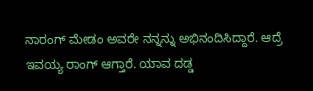ನಾರಂಗ್ ಮೇಡಂ ಅವರೇ ನನ್ನನ್ನು ಅಭಿನಂದಿಸಿದ್ದಾರೆ. ಆದ್ರೆ ಇವಯ್ಯ ರಾಂಗ್ ಆಗ್ತಾರೆ. ಯಾವ ದಡ್ಡ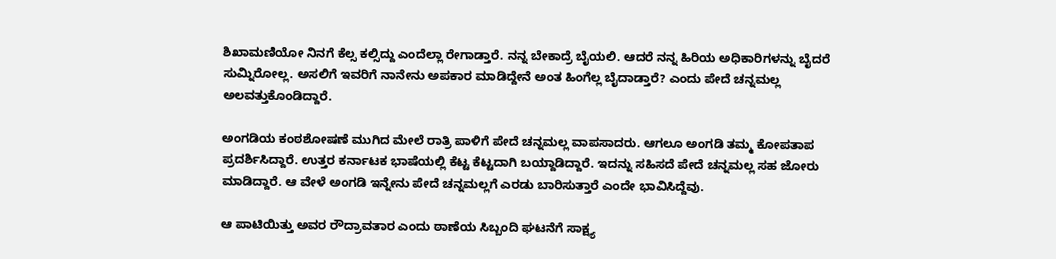ಶಿಖಾಮಣಿಯೋ ನಿನಗೆ ಕೆಲ್ಸ ಕಲ್ಸಿದ್ದು ಎಂದೆಲ್ಲಾ ರೇಗಾಡ್ತಾರೆ. ನನ್ನ ಬೇಕಾದ್ರೆ ಬೈಯಲಿ. ಆದರೆ ನನ್ನ ಹಿರಿಯ ಅಧಿಕಾರಿಗಳನ್ನು ಬೈದರೆ ಸುಮ್ನಿರೋಲ್ಲ. ಅಸಲಿಗೆ ಇವರಿಗೆ ನಾನೇನು ಅಪಕಾರ ಮಾಡಿದ್ದೇನೆ ಅಂತ ಹಿಂಗೆಲ್ಲ ಬೈದಾಡ್ತಾರೆ? ಎಂದು ಪೇದೆ ಚನ್ನಮಲ್ಲ ಅಲವತ್ತುಕೊಂಡಿದ್ದಾರೆ.

ಅಂಗಡಿಯ ಕಂಠಶೋಷಣೆ ಮುಗಿದ ಮೇಲೆ ರಾತ್ರಿ ಪಾಳಿಗೆ ಪೇದೆ ಚನ್ನಮಲ್ಲ ವಾಪಸಾದರು. ಆಗಲೂ ಅಂಗಡಿ ತಮ್ಮ ಕೋಪತಾಪ ಪ್ರದರ್ಶಿಸಿದ್ದಾರೆ. ಉತ್ತರ ಕರ್ನಾಟಕ ಭಾಷೆಯಲ್ಲಿ ಕೆಟ್ಟ ಕೆಟ್ಟದಾಗಿ ಬಯ್ದಾಡಿದ್ದಾರೆ. ಇದನ್ನು ಸಹಿಸದೆ ಪೇದೆ ಚನ್ನಮಲ್ಲ ಸಹ ಜೋರು ಮಾಡಿದ್ದಾರೆ. ಆ ವೇಳೆ ಅಂಗಡಿ ಇನ್ನೇನು ಪೇದೆ ಚನ್ನಮಲ್ಲಗೆ ಎರಡು ಬಾರಿಸುತ್ತಾರೆ ಎಂದೇ ಭಾವಿಸಿದ್ದೆವು.

ಆ ಪಾಟಿಯಿತ್ತು ಅವರ ರೌದ್ರಾವತಾರ ಎಂದು ಠಾಣೆಯ ಸಿಬ್ಬಂದಿ ಘಟನೆಗೆ ಸಾಕ್ಷ್ಯ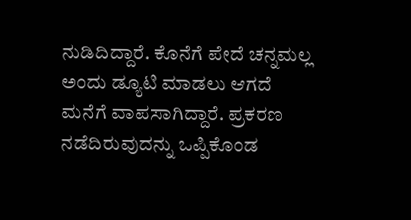ನುಡಿದಿದ್ದಾರೆ. ಕೊನೆಗೆ ಪೇದೆ ಚನ್ನಮಲ್ಲ ಅಂದು ಡ್ಯೂಟಿ ಮಾಡಲು ಆಗದೆ ಮನೆಗೆ ವಾಪಸಾಗಿದ್ದಾರೆ. ಪ್ರಕರಣ ನಡೆದಿರುವುದನ್ನು ಒಪ್ಪಿಕೊಂಡ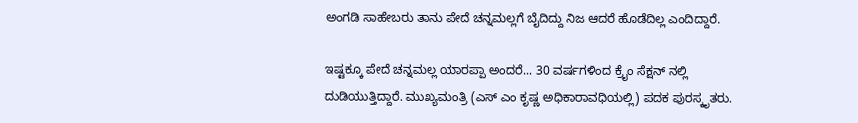ಅಂಗಡಿ ಸಾಹೇಬರು ತಾನು ಪೇದೆ ಚನ್ನಮಲ್ಲಗೆ ಬೈದಿದ್ದು ನಿಜ ಆದರೆ ಹೊಡೆದಿಲ್ಲ ಎಂದಿದ್ದಾರೆ.

ಇಷ್ಟಕ್ಕೂ ಪೇದೆ ಚನ್ನಮಲ್ಲ ಯಾರಪ್ಪಾ ಅಂದರೆ... 30 ವರ್ಷಗಳಿಂದ ಕ್ರೈಂ ಸೆಕ್ಷನ್ ನಲ್ಲಿ ದುಡಿಯುತ್ತಿದ್ದಾರೆ. ಮುಖ್ಯಮಂತ್ರಿ (ಎಸ್ ಎಂ ಕೃಷ್ಣ ಅಧಿಕಾರಾವಧಿಯಲ್ಲಿ) ಪದಕ ಪುರಸ್ಕೃತರು.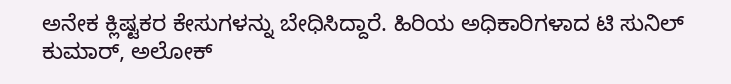ಅನೇಕ ಕ್ಲಿಷ್ಟಕರ ಕೇಸುಗಳನ್ನು ಬೇಧಿಸಿದ್ದಾರೆ. ಹಿರಿಯ ಅಧಿಕಾರಿಗಳಾದ ಟಿ ಸುನಿಲ್ ಕುಮಾರ್, ಅಲೋಕ್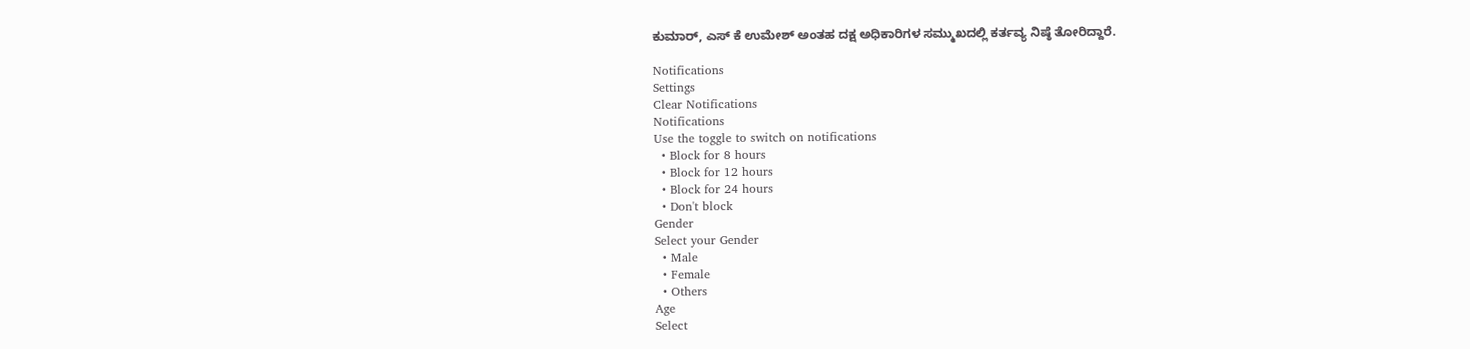ಕುಮಾರ್, ಎಸ್ ಕೆ ಉಮೇಶ್ ಅಂತಹ ದಕ್ಷ ಅಧಿಕಾರಿಗಳ ಸಮ್ಮುಖದಲ್ಲಿ ಕರ್ತವ್ಯ ನಿಷ್ಠೆ ತೋರಿದ್ದಾರೆ.

Notifications
Settings
Clear Notifications
Notifications
Use the toggle to switch on notifications
  • Block for 8 hours
  • Block for 12 hours
  • Block for 24 hours
  • Don't block
Gender
Select your Gender
  • Male
  • Female
  • Others
Age
Select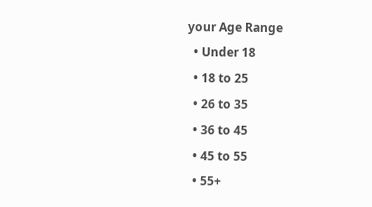your Age Range
  • Under 18
  • 18 to 25
  • 26 to 35
  • 36 to 45
  • 45 to 55
  • 55+